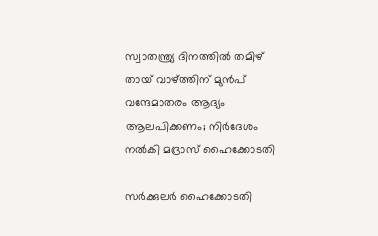സ്വാതന്ത്ര്യ ദിനത്തിൽ തമിഴ് തായ് വാഴ്ത്തിന് മുൻപ് വന്ദേമാതരം ആദ്യം ആലപിക്കണം; നിർദേശം നൽകി മദ്രാസ് ഹൈക്കോടതി

സർക്കുലർ ഹൈക്കോടതി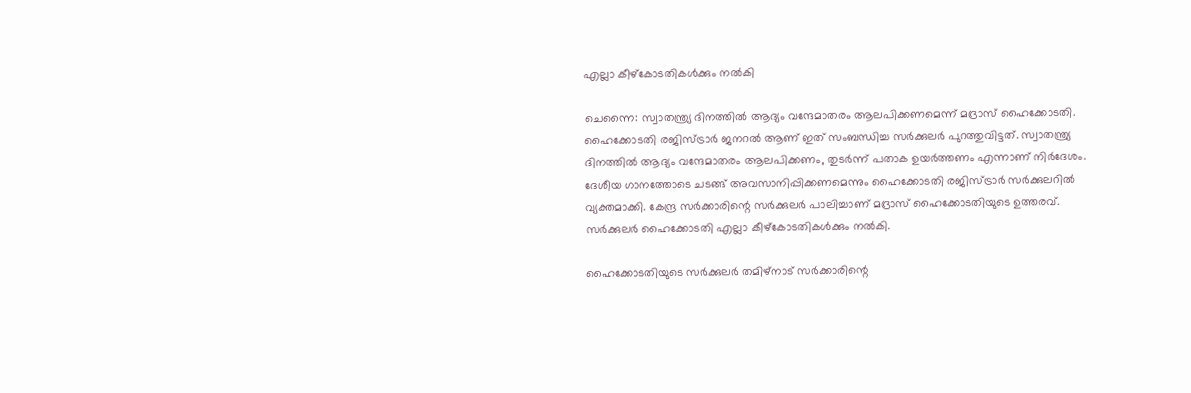എല്ലാ കീഴ്കോടതികൾക്കും നൽകി

ചെന്നൈ: സ്വാതന്ത്ര്യ ദിനത്തില്‍ ആദ്യം വന്ദേമാതരം ആലപിക്കണമെന്ന് മദ്രാസ് ഹൈക്കോടതി. ഹൈക്കോടതി രജിസ്ട്രാര്‍ ജനറല്‍ ആണ് ഇത് സംബന്ധിച്ച സര്‍ക്കുലര്‍ പുറത്തുവിട്ടത്. സ്വാതന്ത്ര്യ ദിനത്തില്‍ ആദ്യം വന്ദേമാതരം ആലപിക്കണം, തുടര്‍ന്ന് പതാക ഉയര്‍ത്തണം എന്നാണ് നിര്‍ദേശം. ദേശീയ ഗാനത്തോടെ ചടങ്ങ് അവസാനിപ്പിക്കണമെന്നും ഹൈക്കോടതി രജിസ്ട്രാർ സര്‍ക്കുലറില്‍ വ്യക്തമാക്കി. കേന്ദ്ര സര്‍ക്കാരിന്റെ സര്‍ക്കുലര്‍ പാലിച്ചാണ് മദ്രാസ് ഹൈക്കോടതിയുടെ ഉത്തരവ്. സർക്കുലർ ഹൈക്കോടതി എല്ലാ കീഴ്കോടതികൾക്കും നൽകി.

ഹൈക്കോടതിയുടെ സര്‍ക്കുലര്‍ തമിഴ്നാട് സര്‍ക്കാരിന്റെ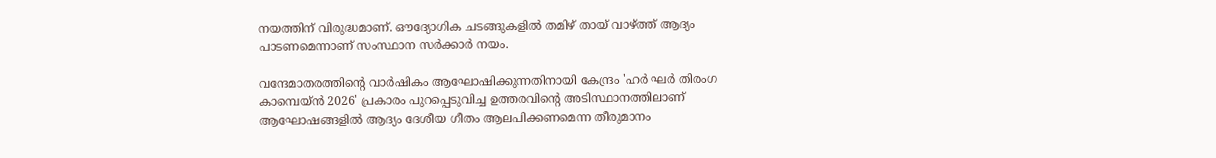നയത്തിന് വിരുദ്ധമാണ്. ഔദ്യോഗിക ചടങ്ങുകളില്‍ തമിഴ് തായ് വാഴ്ത്ത് ആദ്യം പാടണമെന്നാണ് സംസ്ഥാന സര്‍ക്കാര്‍ നയം.

വന്ദേമാതരത്തിന്റെ വാര്‍ഷികം ആഘോഷിക്കുന്നതിനായി കേന്ദ്രം 'ഹര്‍ ഘര്‍ തിരംഗ കാമ്പെയ്ന്‍ 2026' പ്രകാരം പുറപ്പെടുവിച്ച ഉത്തരവിന്റെ അടിസ്ഥാനത്തിലാണ് ആഘോഷങ്ങളില്‍ ആദ്യം ദേശീയ ഗീതം ആലപിക്കണമെന്ന തീരുമാനം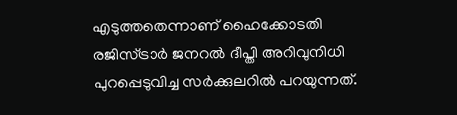എടുത്തതെന്നാണ് ഹൈക്കോടതി രജിസ്ട്രാര്‍ ജനറല്‍ ദീപ്തി അറിവുനിധി പുറപ്പെടുവിച്ച സര്‍ക്കുലറില്‍ പറയുന്നത്.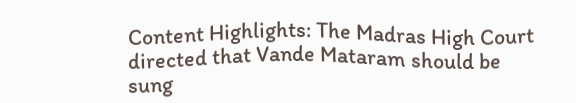Content Highlights: The Madras High Court directed that Vande Mataram should be sung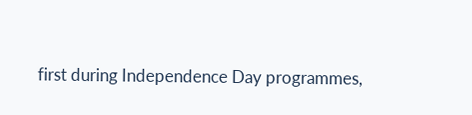first during Independence Day programmes,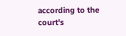according to the court's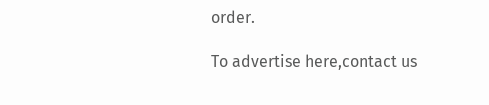order.

To advertise here,contact us